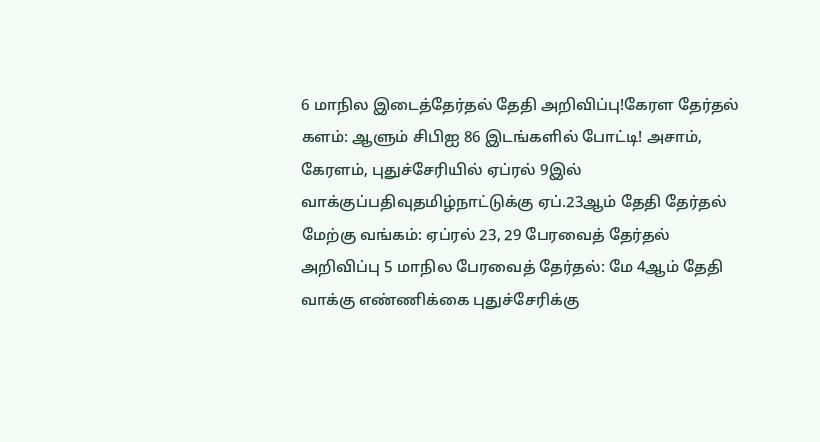6 மாநில இடைத்தேர்தல் தேதி அறிவிப்பு!கேரள தேர்தல் களம்: ஆளும் சிபிஐ 86 இடங்களில் போட்டி! அசாம், கேரளம், புதுச்சேரியில் ஏப்ரல் 9இல் வாக்குப்பதிவுதமிழ்நாட்டுக்கு ஏப்.23ஆம் தேதி தேர்தல் மேற்கு வங்கம்: ஏப்ரல் 23, 29 பேரவைத் தேர்தல் அறிவிப்பு 5 மாநில பேரவைத் தேர்தல்: மே 4ஆம் தேதி வாக்கு எண்ணிக்கை புதுச்சேரிக்கு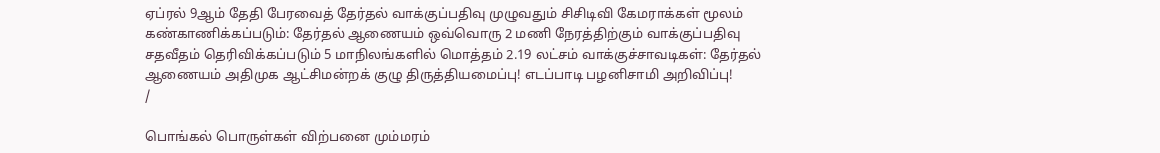ஏப்ரல் 9ஆம் தேதி பேரவைத் தேர்தல் வாக்குப்பதிவு முழுவதும் சிசிடிவி கேமராக்கள் மூலம் கண்காணிக்கப்படும்: தேர்தல் ஆணையம் ஒவ்வொரு 2 மணி நேரத்திற்கும் வாக்குப்பதிவு சதவீதம் தெரிவிக்கப்படும் 5 மாநிலங்களில் மொத்தம் 2.19 லட்சம் வாக்குச்சாவடிகள்: தேர்தல் ஆணையம் அதிமுக ஆட்சிமன்றக் குழு திருத்தியமைப்பு! எடப்பாடி பழனிசாமி அறிவிப்பு!
/

பொங்கல் பொருள்கள் விற்பனை மும்மரம்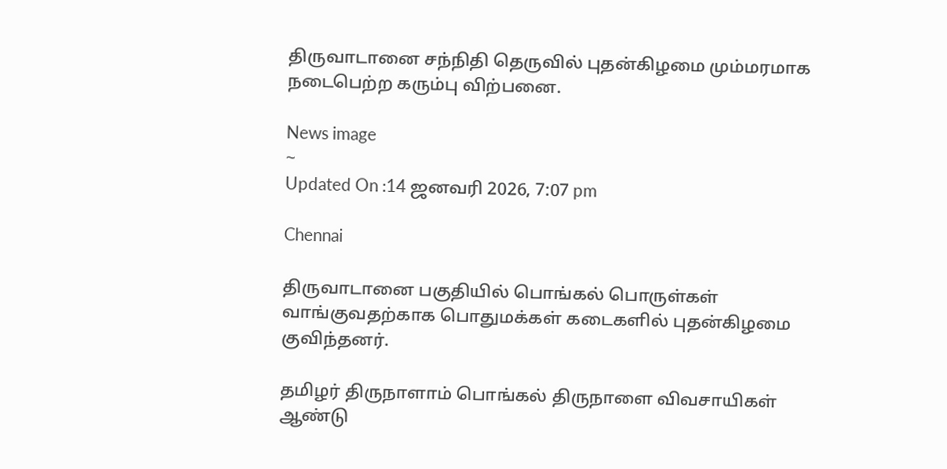திருவாடானை சந்நிதி தெருவில் புதன்கிழமை மும்மரமாக நடைபெற்ற கரும்பு விற்பனை.

News image
~
Updated On :14 ஜனவரி 2026, 7:07 pm

Chennai

திருவாடானை பகுதியில் பொங்கல் பொருள்கள் வாங்குவதற்காக பொதுமக்கள் கடைகளில் புதன்கிழமை குவிந்தனர்.

தமிழர் திருநாளாம் பொங்கல் திருநாளை விவசாயிகள் ஆண்டு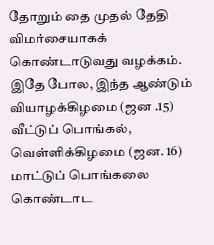தோறும் தை முதல் தேதி விமர்சையாகக் கொண்டாடுவது வழக்கம். இதே போல, இந்த ஆண்டும் வியாழக்கிழமை (ஜன .15) வீட்டுப் பொங்கல், வெள்ளிக்கிழமை (ஜன. 16) மாட்டுப் பொங்கலை கொண்டாட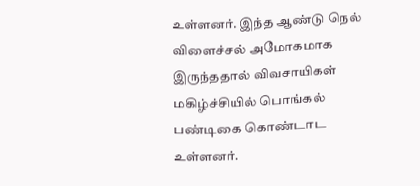உள்ளனர். இந்த ஆண்டு நெல் விளைச்சல் அமோகமாக இருந்ததால் விவசாயிகள் மகிழ்ச்சியில் பொங்கல் பண்டிகை கொண்டாட உள்ளனர்.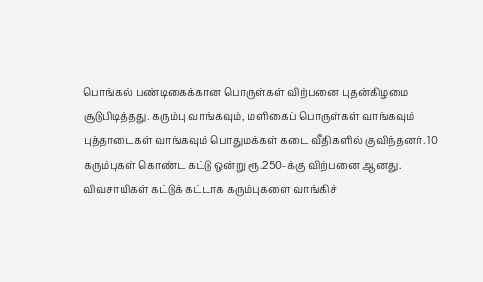பொங்கல் பண்டிகைக்கான பொருள்கள் விற்பனை புதன்கிழமை சூடுபிடித்தது. கரும்பு வாங்கவும், மளிகைப் பொருள்கள் வாங்கவும் புத்தாடைகள் வாங்கவும் பொதுமக்கள் கடை வீதிகளில் குவிந்தனர். 10 கரும்புகள் கொண்ட கட்டு ஒன்று ரூ.250-க்கு விற்பனை ஆனது. விவசாயிகள் கட்டுக் கட்டாக கரும்புகளை வாங்கிச்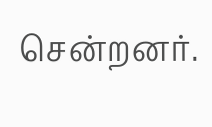சென்றனர்.